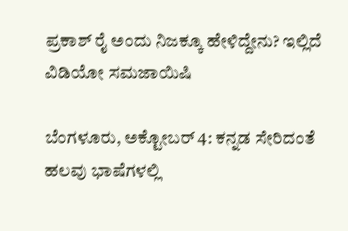ಪ್ರಕಾಶ್ ರೈ ಅಂದು ನಿಜಕ್ಕೂ ಹೇಳಿದ್ದೇನು? ಇಲ್ಲಿದೆ ವಿಡಿಯೋ ಸಮಜಾಯಿಷಿ

ಬೆಂಗಳೂರು, ಅಕ್ಟೋಬರ್ 4: ಕನ್ನಡ ಸೇರಿದಂತೆ ಹಲವು ಭಾಷೆಗಳಲ್ಲಿ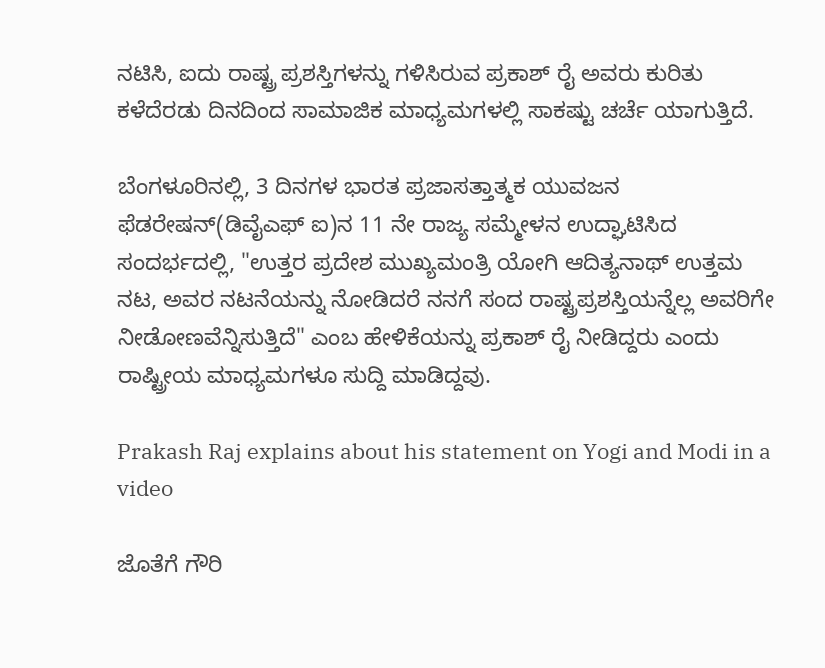ನಟಿಸಿ, ಐದು ರಾಷ್ಟ್ರ ಪ್ರಶಸ್ತಿಗಳನ್ನು ಗಳಿಸಿರುವ ಪ್ರಕಾಶ್ ರೈ ಅವರು ಕುರಿತು ಕಳೆದೆರಡು ದಿನದಿಂದ ಸಾಮಾಜಿಕ ಮಾಧ್ಯಮಗಳಲ್ಲಿ ಸಾಕಷ್ಟು ಚರ್ಚೆ ಯಾಗುತ್ತಿದೆ.

ಬೆಂಗಳೂರಿನಲ್ಲಿ, 3 ದಿನಗಳ ಭಾರತ ಪ್ರಜಾಸತ್ತಾತ್ಮಕ ಯುವಜನ ಫೆಡರೇಷನ್(ಡಿವೈಎಫ್ ಐ)ನ 11 ನೇ ರಾಜ್ಯ ಸಮ್ಮೇಳನ ಉದ್ಘಾಟಿಸಿದ ಸಂದರ್ಭದಲ್ಲಿ, "ಉತ್ತರ ಪ್ರದೇಶ ಮುಖ್ಯಮಂತ್ರಿ ಯೋಗಿ ಆದಿತ್ಯನಾಥ್ ಉತ್ತಮ ನಟ, ಅವರ ನಟನೆಯನ್ನು ನೋಡಿದರೆ ನನಗೆ ಸಂದ ರಾಷ್ಟ್ರಪ್ರಶಸ್ತಿಯನ್ನೆಲ್ಲ ಅವರಿಗೇ ನೀಡೋಣವೆನ್ನಿಸುತ್ತಿದೆ" ಎಂಬ ಹೇಳಿಕೆಯನ್ನು ಪ್ರಕಾಶ್ ರೈ ನೀಡಿದ್ದರು ಎಂದು ರಾಷ್ಟ್ರೀಯ ಮಾಧ್ಯಮಗಳೂ ಸುದ್ದಿ ಮಾಡಿದ್ದವು.

Prakash Raj explains about his statement on Yogi and Modi in a video

ಜೊತೆಗೆ ಗೌರಿ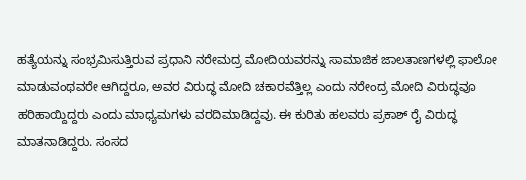ಹತ್ಯೆಯನ್ನು ಸಂಭ್ರಮಿಸುತ್ತಿರುವ ಪ್ರಧಾನಿ ನರೇಮದ್ರ ಮೋದಿಯವರನ್ನು ಸಾಮಾಜಿಕ ಜಾಲತಾಣಗಳಲ್ಲಿ ಫಾಲೋ ಮಾಡುವಂಥವರೇ ಆಗಿದ್ದರೂ, ಅವರ ವಿರುದ್ಧ ಮೋದಿ ಚಕಾರವೆತ್ತಿಲ್ಲ ಎಂದು ನರೇಂದ್ರ ಮೋದಿ ವಿರುದ್ಧವೂ ಹರಿಹಾಯ್ದಿದ್ದರು ಎಂದು ಮಾಧ್ಯಮಗಳು ವರದಿಮಾಡಿದ್ದವು. ಈ ಕುರಿತು ಹಲವರು ಪ್ರಕಾಶ್ ರೈ ವಿರುದ್ಧ ಮಾತನಾಡಿದ್ದರು. ಸಂಸದ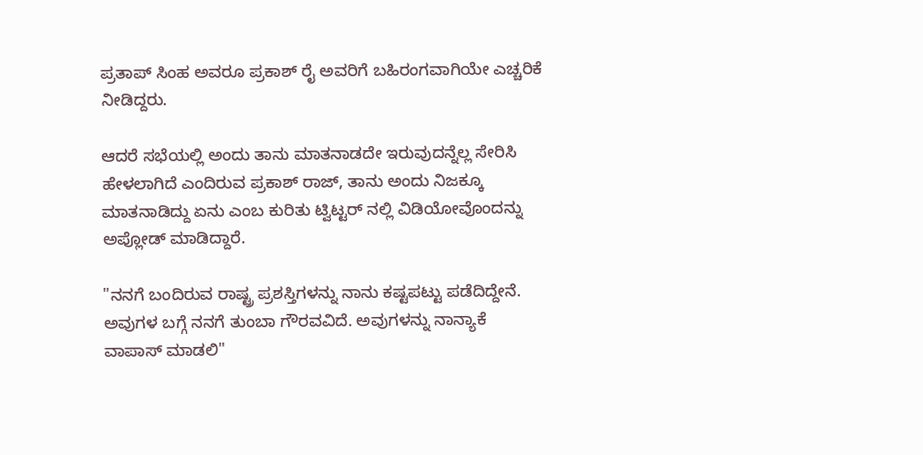ಪ್ರತಾಪ್ ಸಿಂಹ ಅವರೂ ಪ್ರಕಾಶ್ ರೈ ಅವರಿಗೆ ಬಹಿರಂಗವಾಗಿಯೇ ಎಚ್ಚರಿಕೆ ನೀಡಿದ್ದರು.

ಆದರೆ ಸಭೆಯಲ್ಲಿ ಅಂದು ತಾನು ಮಾತನಾಡದೇ ಇರುವುದನ್ನೆಲ್ಲ ಸೇರಿಸಿ ಹೇಳಲಾಗಿದೆ ಎಂದಿರುವ ಪ್ರಕಾಶ್ ರಾಜ್, ತಾನು ಅಂದು ನಿಜಕ್ಕೂ ಮಾತನಾಡಿದ್ದು ಏನು ಎಂಬ ಕುರಿತು ಟ್ವಿಟ್ಟರ್ ನಲ್ಲಿ ವಿಡಿಯೋವೊಂದನ್ನು ಅಪ್ಲೋಡ್ ಮಾಡಿದ್ದಾರೆ.

"ನನಗೆ ಬಂದಿರುವ ರಾಷ್ಟ್ರ ಪ್ರಶಸ್ತಿಗಳನ್ನು ನಾನು ಕಷ್ಟಪಟ್ಟು ಪಡೆದಿದ್ದೇನೆ. ಅವುಗಳ ಬಗ್ಗೆ ನನಗೆ ತುಂಬಾ ಗೌರವವಿದೆ. ಅವುಗಳನ್ನು ನಾನ್ಯಾಕೆ ವಾಪಾಸ್ ಮಾಡಲಿ"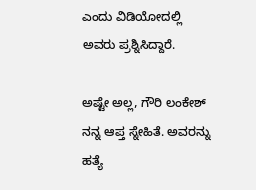ಎಂದು ವಿಡಿಯೋದಲ್ಲಿ ಅವರು ಪ್ರಶ್ನಿಸಿದ್ದಾರೆ.

ಅಷ್ಟೇ ಅಲ್ಲ, ಗೌರಿ ಲಂಕೇಶ್ ನನ್ನ ಆಪ್ತ ಸ್ನೇಹಿತೆ. ಅವರನ್ನು ಹತ್ಯೆ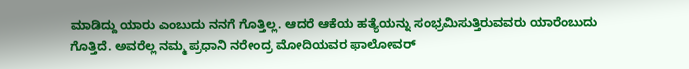ಮಾಡಿದ್ದು ಯಾರು ಎಂಬುದು ನನಗೆ ಗೊತ್ತಿಲ್ಲ. ಆದರೆ ಆಕೆಯ ಹತ್ಯೆಯನ್ನು ಸಂಭ್ರಮಿಸುತ್ತಿರುವವರು ಯಾರೆಂಬುದು ಗೊತ್ತಿದೆ. ಅವರೆಲ್ಲ ನಮ್ಮ ಪ್ರಧಾನಿ ನರೇಂದ್ರ ಮೋದಿಯವರ ಫಾಲೋವರ್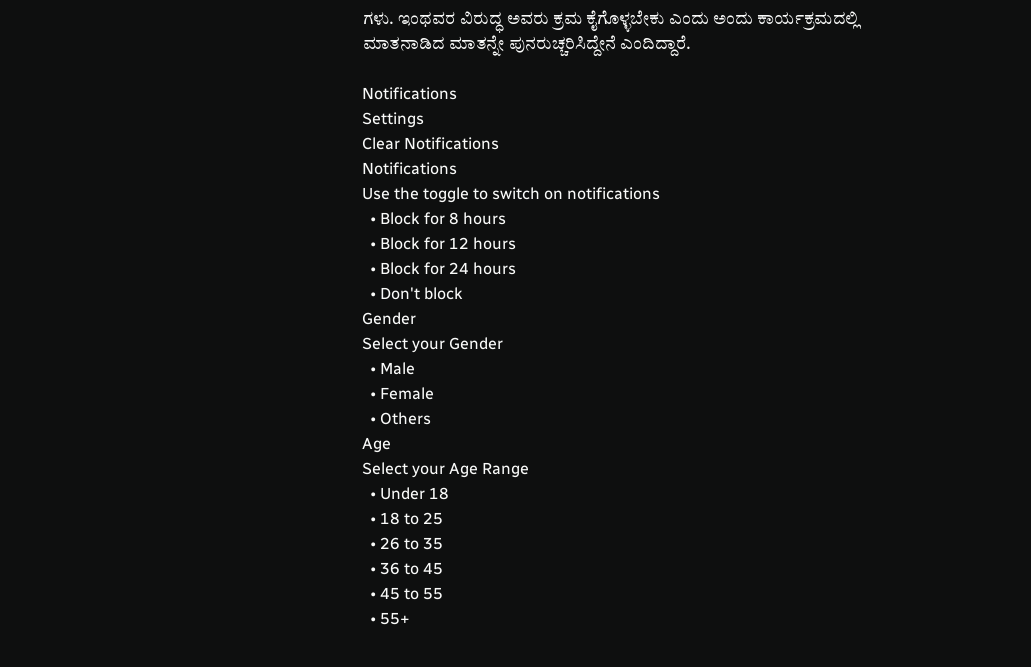ಗಳು. ಇಂಥವರ ವಿರುದ್ಧ ಅವರು ಕ್ರಮ ಕೈಗೊಳ್ಳಬೇಕು ಎಂದು ಅಂದು ಕಾರ್ಯಕ್ರಮದಲ್ಲಿ ಮಾತನಾಡಿದ ಮಾತನ್ನೇ ಪುನರುಚ್ಚರಿಸಿದ್ದೇನೆ ಎಂದಿದ್ದಾರೆ.

Notifications
Settings
Clear Notifications
Notifications
Use the toggle to switch on notifications
  • Block for 8 hours
  • Block for 12 hours
  • Block for 24 hours
  • Don't block
Gender
Select your Gender
  • Male
  • Female
  • Others
Age
Select your Age Range
  • Under 18
  • 18 to 25
  • 26 to 35
  • 36 to 45
  • 45 to 55
  • 55+